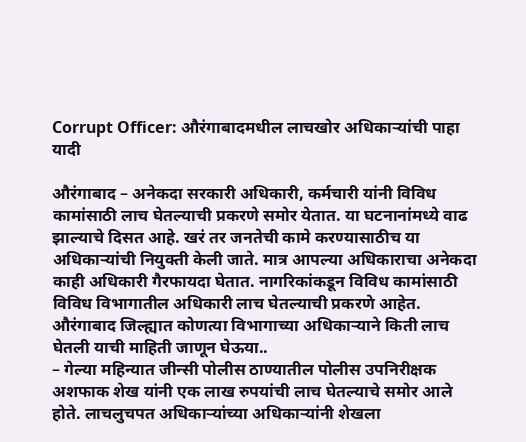Corrupt Officer: औरंगाबादमधील लाचखोर अधिकाऱ्यांची पाहा यादी

औरंगाबाद – अनेकदा सरकारी अधिकारी, कर्मचारी यांनी विविध कामांसाठी लाच घेतल्याची प्रकरणे समोर येतात. या घटनानांमध्ये वाढ झाल्याचे दिसत आहे. खरं तर जनतेची कामे करण्यासाठीच या अधिकाऱ्यांची नियुक्ती केली जाते. मात्र आपल्या अधिकाराचा अनेकदा काही अधिकारी गैरफायदा घेतात. नागरिकांकडून विविध कामांसाठी विविध विभागातील अधिकारी लाच घेतल्याची प्रकरणे आहेत. औरंगाबाद जिल्ह्यात कोणत्या विभागाच्या अधिकाऱ्याने किती लाच घेतली याची माहिती जाणून घेऊया..
– गेल्या महिन्यात जीन्सी पोलीस ठाण्यातील पोलीस उपनिरीक्षक अशफाक शेख यांनी एक लाख रुपयांची लाच घेतल्याचे समोर आले होते. लाचलुचपत अधिकाऱ्यांच्या अधिकाऱ्यांनी शेखला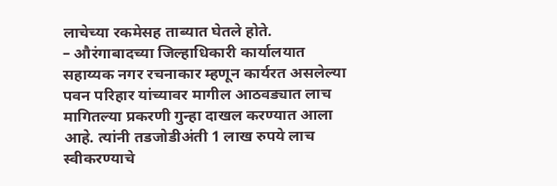लाचेच्या रकमेसह ताब्यात घेतले होते.
– औरंगाबादच्या जिल्हाधिकारी कार्यालयात सहाय्यक नगर रचनाकार म्हणून कार्यरत असलेल्या पवन परिहार यांच्यावर मागील आठवड्यात लाच मागितल्या प्रकरणी गुन्हा दाखल करण्यात आला आहे. त्यांनी तडजोडीअंती 1 लाख रुपये लाच स्वीकरण्याचे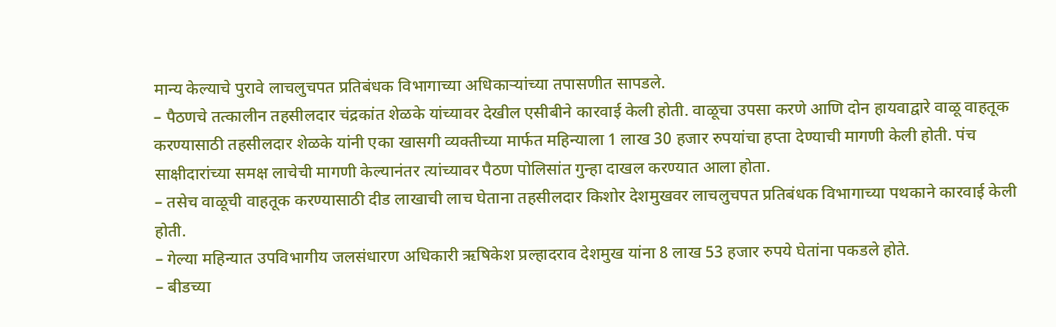मान्य केल्याचे पुरावे लाचलुचपत प्रतिबंधक विभागाच्या अधिकाऱ्यांच्या तपासणीत सापडले.
– पैठणचे तत्कालीन तहसीलदार चंद्रकांत शेळके यांच्यावर देखील एसीबीने कारवाई केली होती. वाळूचा उपसा करणे आणि दोन हायवाद्वारे वाळू वाहतूक करण्यासाठी तहसीलदार शेळके यांनी एका खासगी व्यक्तीच्या मार्फत महिन्याला 1 लाख 30 हजार रुपयांचा हप्ता देण्याची मागणी केली होती. पंच साक्षीदारांच्या समक्ष लाचेची मागणी केल्यानंतर त्यांच्यावर पैठण पोलिसांत गुन्हा दाखल करण्यात आला होता.
– तसेच वाळूची वाहतूक करण्यासाठी दीड लाखाची लाच घेताना तहसीलदार किशोर देशमुखवर लाचलुचपत प्रतिबंधक विभागाच्या पथकाने कारवाई केली होती.
– गेल्या महिन्यात उपविभागीय जलसंधारण अधिकारी ऋषिकेश प्रल्हादराव देशमुख यांना 8 लाख 53 हजार रुपये घेतांना पकडले होते.
– बीडच्या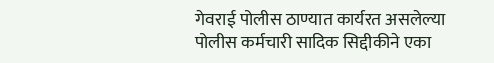गेवराई पोलीस ठाण्यात कार्यरत असलेल्या पोलीस कर्मचारी सादिक सिद्दीकीने एका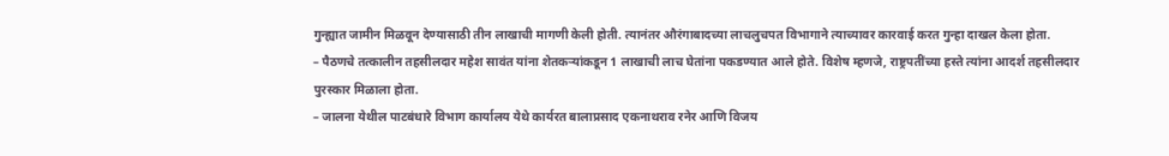गुन्ह्यात जामीन मिळवून देण्यासाठी तीन लाखाची मागणी केली होती. त्यानंतर औरंगाबादच्या लाचलुचपत विभागाने त्याच्यावर कारवाई करत गुन्हा दाखल केला होता.
– पैठणचे तत्कालीन तहसीलदार महेश सावंत यांना शेतकऱ्यांकडून 1 लाखाची लाच घेतांना पकडण्यात आले होते. विशेष म्हणजे, राष्ट्रपतींच्या हस्ते त्यांना आदर्श तहसीलदार पुरस्कार मिळाला होता.
– जालना येथील पाटबंधारे विभाग कार्यालय येथे कार्यरत बालाप्रसाद एकनाथराव रनेर आणि विजय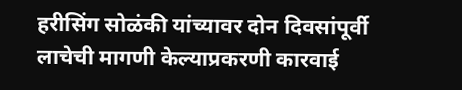हरीसिंग सोळंकी यांच्यावर दोन दिवसांपूर्वी लाचेची मागणी केल्याप्रकरणी कारवाई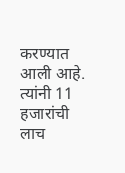करण्यात आली आहे. त्यांनी 11 हजारांची लाच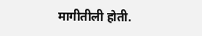मागीतीली होती.